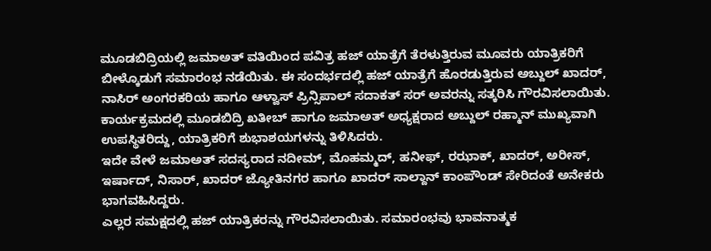ಮೂಡಬಿದ್ರಿಯಲ್ಲಿ ಜಮಾಅತ್ ವತಿಯಿಂದ ಪವಿತ್ರ ಹಜ್ ಯಾತ್ರೆಗೆ ತೆರಳುತ್ತಿರುವ ಮೂವರು ಯಾತ್ರಿಕರಿಗೆ ಬೀಳ್ಕೊಡುಗೆ ಸಮಾರಂಭ ನಡೆಯಿತು. ಈ ಸಂದರ್ಭದಲ್ಲಿ ಹಜ್ ಯಾತ್ರೆಗೆ ಹೊರಡುತ್ತಿರುವ ಅಬ್ದುಲ್ ಖಾದರ್, ನಾಸಿರ್ ಅಂಗರಕರಿಯ ಹಾಗೂ ಆಳ್ವಾಸ್ ಪ್ರಿನ್ಸಿಪಾಲ್ ಸದಾಕತ್ ಸರ್ ಅವರನ್ನು ಸತ್ಕರಿಸಿ ಗೌರವಿಸಲಾಯಿತು.
ಕಾರ್ಯಕ್ರಮದಲ್ಲಿ ಮೂಡಬಿದ್ರಿ ಖತೀಬ್ ಹಾಗೂ ಜಮಾಅತ್ ಅಧ್ಯಕ್ಷರಾದ ಅಬ್ದುಲ್ ರಹ್ಮಾನ್ ಮುಖ್ಯವಾಗಿ ಉಪಸ್ಥಿತರಿದ್ದು, ಯಾತ್ರಿಕರಿಗೆ ಶುಭಾಶಯಗಳನ್ನು ತಿಳಿಸಿದರು.
ಇದೇ ವೇಳೆ ಜಮಾಅತ್ ಸದಸ್ಯರಾದ ನದೀಮ್, ಮೊಹಮ್ಮದ್, ಹನೀಫ್, ರಝಾಕ್, ಖಾದರ್, ಅರೀಸ್, ಇರ್ಷಾದ್, ನಿಸಾರ್, ಖಾದರ್ ಜ್ಯೋತಿನಗರ ಹಾಗೂ ಖಾದರ್ ಸಾಲ್ದಾನ್ ಕಾಂಪೌಂಡ್ ಸೇರಿದಂತೆ ಅನೇಕರು ಭಾಗವಹಿಸಿದ್ದರು.
ಎಲ್ಲರ ಸಮಕ್ಷದಲ್ಲಿ ಹಜ್ ಯಾತ್ರಿಕರನ್ನು ಗೌರವಿಸಲಾಯಿತು. ಸಮಾರಂಭವು ಭಾವನಾತ್ಮಕ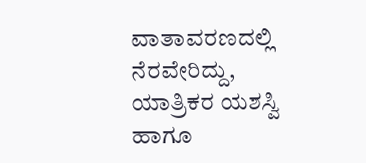ವಾತಾವರಣದಲ್ಲಿ ನೆರವೇರಿದ್ದು, ಯಾತ್ರಿಕರ ಯಶಸ್ವಿ ಹಾಗೂ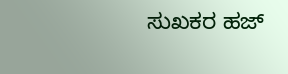ಸುಖಕರ ಹಜ್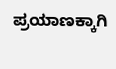ಪ್ರಯಾಣಕ್ಕಾಗಿ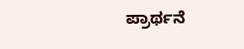ಪ್ರಾರ್ಥನೆ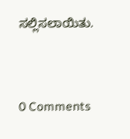ಸಲ್ಲಿಸಲಾಯಿತು.


0 Comments